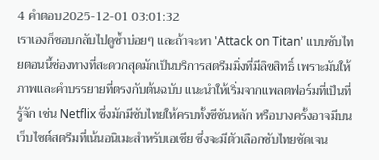4 คำตอบ2025-12-01 03:01:32
เราเองก็ชอบกลับไปดูซ้ำบ่อยๆ และถ้าจะหา 'Attack on Titan' แบบซับไทยตอนนี้ช่องทางที่สะดวกสุดมักเป็นบริการสตรีมมิ่งที่มีลิขสิทธิ์ เพราะมันให้ภาพและคำบรรยายที่ตรงกับต้นฉบับ แนะนำให้เริ่มจากแพลตฟอร์มที่เป็นที่รู้จัก เช่น Netflix ซึ่งมักมีซับไทยให้ครบทั้งซีซันหลัก หรือบางครั้งอาจมีบนเว็บไซต์สตรีมที่เน้นอนิเมะสำหรับเอเชีย ซึ่งจะมีตัวเลือกซับไทยชัดเจน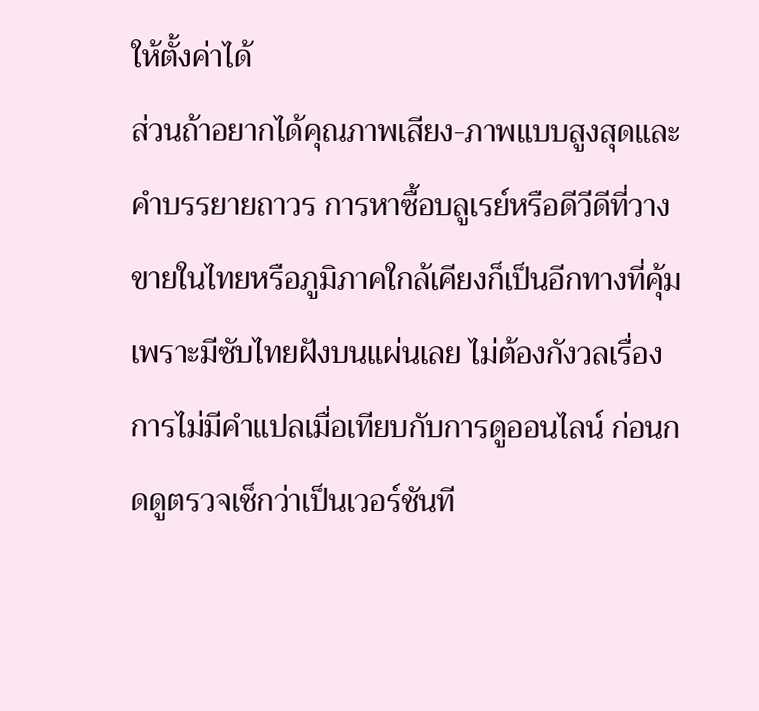ให้ตั้งค่าได้
ส่วนถ้าอยากได้คุณภาพเสียง-ภาพแบบสูงสุดและคำบรรยายถาวร การหาซื้อบลูเรย์หรือดีวีดีที่วางขายในไทยหรือภูมิภาคใกล้เคียงก็เป็นอีกทางที่คุ้ม เพราะมีซับไทยฝังบนแผ่นเลย ไม่ต้องกังวลเรื่องการไม่มีคำแปลเมื่อเทียบกับการดูออนไลน์ ก่อนกดดูตรวจเช็กว่าเป็นเวอร์ชันที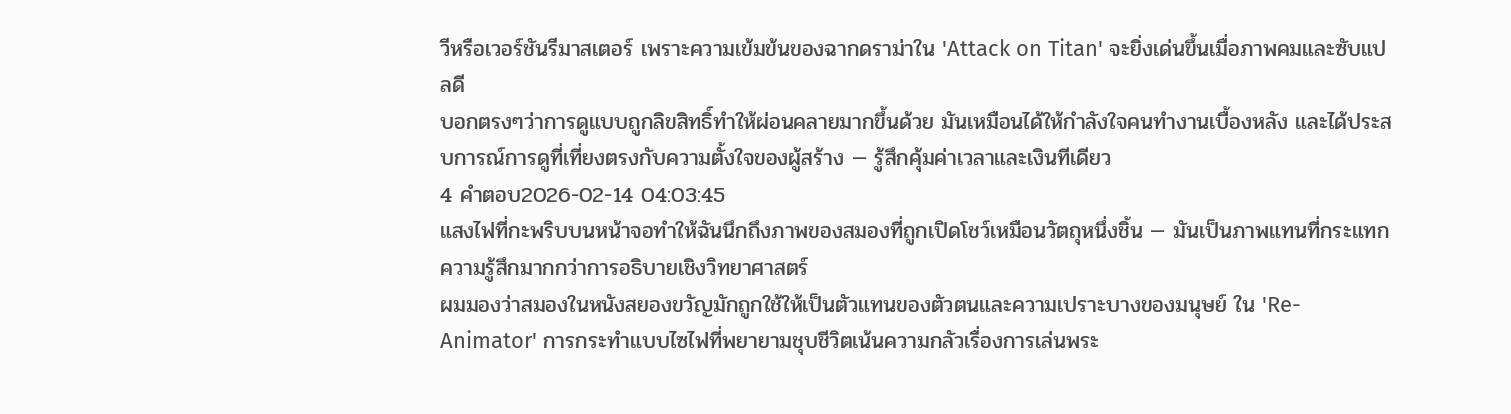วีหรือเวอร์ชันรีมาสเตอร์ เพราะความเข้มข้นของฉากดราม่าใน 'Attack on Titan' จะยิ่งเด่นขึ้นเมื่อภาพคมและซับแปลดี
บอกตรงๆว่าการดูแบบถูกลิขสิทธิ์ทำให้ผ่อนคลายมากขึ้นด้วย มันเหมือนได้ให้กำลังใจคนทำงานเบื้องหลัง และได้ประสบการณ์การดูที่เที่ยงตรงกับความตั้งใจของผู้สร้าง — รู้สึกคุ้มค่าเวลาและเงินทีเดียว
4 คำตอบ2026-02-14 04:03:45
แสงไฟที่กะพริบบนหน้าจอทำให้ฉันนึกถึงภาพของสมองที่ถูกเปิดโชว์เหมือนวัตถุหนึ่งชิ้น — มันเป็นภาพแทนที่กระแทกความรู้สึกมากกว่าการอธิบายเชิงวิทยาศาสตร์
ผมมองว่าสมองในหนังสยองขวัญมักถูกใช้ให้เป็นตัวแทนของตัวตนและความเปราะบางของมนุษย์ ใน 'Re-Animator' การกระทำแบบไซไฟที่พยายามชุบชีวิตเน้นความกลัวเรื่องการเล่นพระ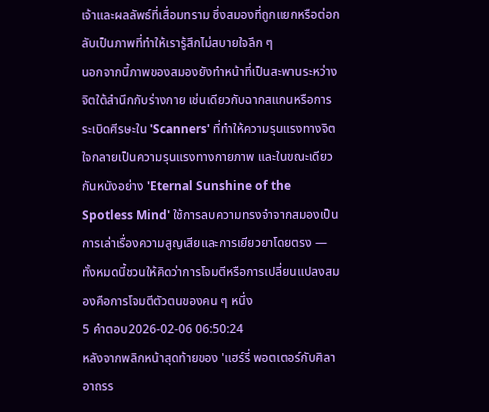เจ้าและผลลัพธ์ที่เสื่อมทราม ซึ่งสมองที่ถูกแยกหรือต่อกลับเป็นภาพที่ทำให้เรารู้สึกไม่สบายใจลึก ๆ
นอกจากนี้ภาพของสมองยังทำหน้าที่เป็นสะพานระหว่างจิตใต้สำนึกกับร่างกาย เช่นเดียวกับฉากสแกนหรือการระเบิดศีรษะใน 'Scanners' ที่ทำให้ความรุนแรงทางจิตใจกลายเป็นความรุนแรงทางกายภาพ และในขณะเดียวกันหนังอย่าง 'Eternal Sunshine of the Spotless Mind' ใช้การลบความทรงจำจากสมองเป็นการเล่าเรื่องความสูญเสียและการเยียวยาโดยตรง — ทั้งหมดนี้ชวนให้คิดว่าการโจมตีหรือการเปลี่ยนแปลงสมองคือการโจมตีตัวตนของคน ๆ หนึ่ง
5 คำตอบ2026-02-06 06:50:24
หลังจากพลิกหน้าสุดท้ายของ 'แฮร์รี่ พอตเตอร์กับศิลาอาถรร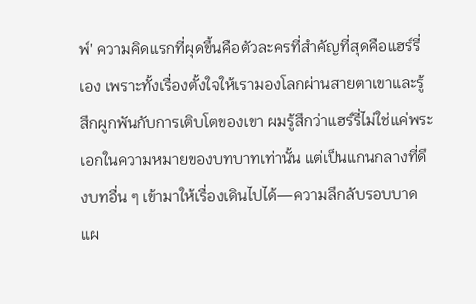พ์' ความคิดแรกที่ผุดขึ้นคือตัวละครที่สำคัญที่สุดคือแฮร์รี่เอง เพราะทั้งเรื่องตั้งใจให้เรามองโลกผ่านสายตาเขาและรู้สึกผูกพันกับการเติบโตของเขา ผมรู้สึกว่าแฮร์รี่ไม่ใช่แค่พระเอกในความหมายของบทบาทเท่านั้น แต่เป็นแกนกลางที่ดึงบทอื่น ๆ เข้ามาให้เรื่องเดินไปได้—ความลึกลับรอบบาดแผ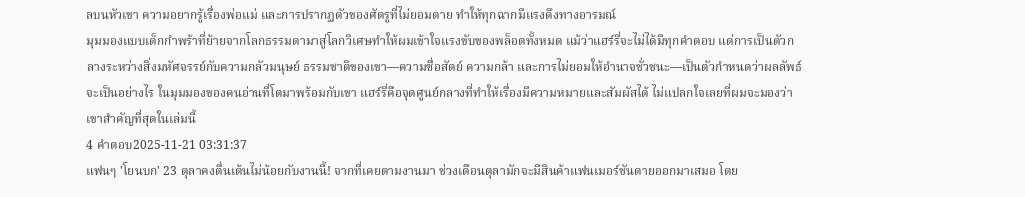ลบนหัวเขา ความอยากรู้เรื่องพ่อแม่ และการปรากฏตัวของศัตรูที่ไม่ยอมตาย ทำให้ทุกฉากมีแรงดึงทางอารมณ์
มุมมองแบบเด็กกำพร้าที่ย้ายจากโลกธรรมดามาสู่โลกวิเศษทำให้ผมเข้าใจแรงขับของพล็อตทั้งหมด แม้ว่าแฮร์รี่จะไม่ได้มีทุกคำตอบ แต่การเป็นตัวกลางระหว่างสิ่งมหัศจรรย์กับความกลัวมนุษย์ ธรรมชาติของเขา—ความซื่อสัตย์ ความกล้า และการไม่ยอมให้อำนาจชั่วชนะ—เป็นตัวกำหนดว่าผลลัพธ์จะเป็นอย่างไร ในมุมมองของคนอ่านที่โตมาพร้อมกับเขา แฮร์รี่คือจุดศูนย์กลางที่ทำให้เรื่องมีความหมายและสัมผัสได้ ไม่แปลกใจเลยที่ผมจะมองว่าเขาสำคัญที่สุดในเล่มนี้
4 คำตอบ2025-11-21 03:31:37
แฟนๆ 'โยนบก' 23 ตุลาคงตื่นเต้นไม่น้อยกับงานนี้! จากที่เคยตามงานมา ช่วงเดือนตุลามักจะมีสินค้าแฟนเมอร์ชันดายออกมาเสมอ โดย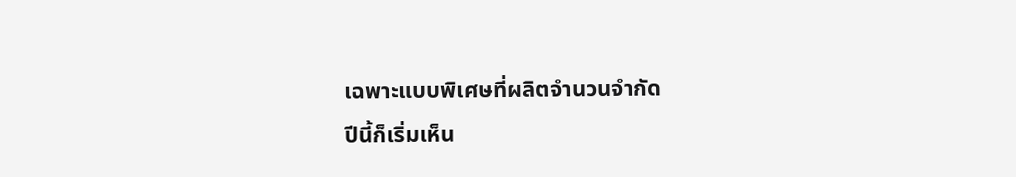เฉพาะแบบพิเศษที่ผลิตจำนวนจำกัด
ปีนี้ก็เริ่มเห็น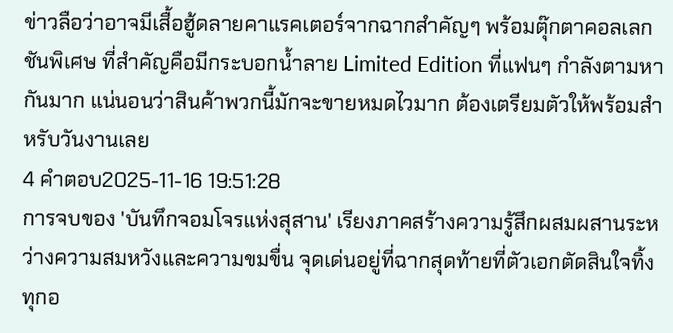ข่าวลือว่าอาจมีเสื้อฮู้ดลายคาแรคเตอร์จากฉากสำคัญๆ พร้อมตุ๊กตาคอลเลกชันพิเศษ ที่สำคัญคือมีกระบอกน้ำลาย Limited Edition ที่แฟนๆ กำลังตามหากันมาก แน่นอนว่าสินค้าพวกนี้มักจะขายหมดไวมาก ต้องเตรียมตัวให้พร้อมสำหรับวันงานเลย
4 คำตอบ2025-11-16 19:51:28
การจบของ 'บันทึกจอมโจรแห่งสุสาน' เรียงภาคสร้างความรู้สึกผสมผสานระหว่างความสมหวังและความขมขื่น จุดเด่นอยู่ที่ฉากสุดท้ายที่ตัวเอกตัดสินใจทิ้งทุกอ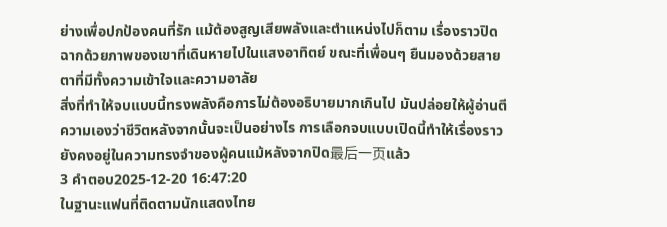ย่างเพื่อปกป้องคนที่รัก แม้ต้องสูญเสียพลังและตำแหน่งไปก็ตาม เรื่องราวปิดฉากด้วยภาพของเขาที่เดินหายไปในแสงอาทิตย์ ขณะที่เพื่อนๆ ยืนมองด้วยสายตาที่มีทั้งความเข้าใจและความอาลัย
สิ่งที่ทำให้จบแบบนี้ทรงพลังคือการไม่ต้องอธิบายมากเกินไป มันปล่อยให้ผู้อ่านตีความเองว่าชีวิตหลังจากนั้นจะเป็นอย่างไร การเลือกจบแบบเปิดนี้ทำให้เรื่องราวยังคงอยู่ในความทรงจำของผู้คนแม้หลังจากปิด最后一页แล้ว
3 คำตอบ2025-12-20 16:47:20
ในฐานะแฟนที่ติดตามนักแสดงไทย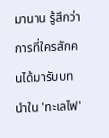มานาน รู้สึกว่าการที่ใครสักคนได้มารับบทนำใน 'ทะเลไฟ'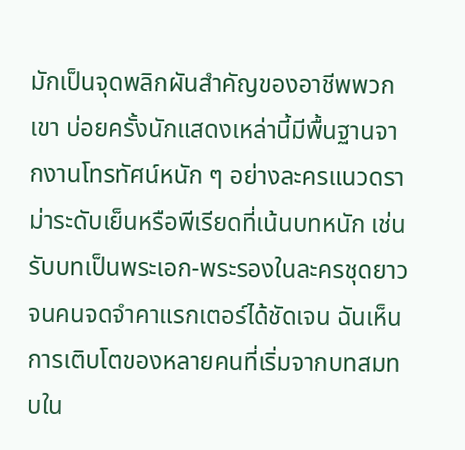มักเป็นจุดพลิกผันสำคัญของอาชีพพวกเขา บ่อยครั้งนักแสดงเหล่านี้มีพื้นฐานจากงานโทรทัศน์หนัก ๆ อย่างละครแนวดราม่าระดับเย็นหรือพีเรียดที่เน้นบทหนัก เช่น รับบทเป็นพระเอก-พระรองในละครชุดยาวจนคนจดจำคาแรกเตอร์ได้ชัดเจน ฉันเห็นการเติบโตของหลายคนที่เริ่มจากบทสมทบใน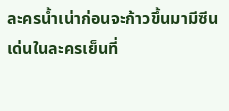ละครน้ำเน่าก่อนจะก้าวขึ้นมามีซีนเด่นในละครเย็นที่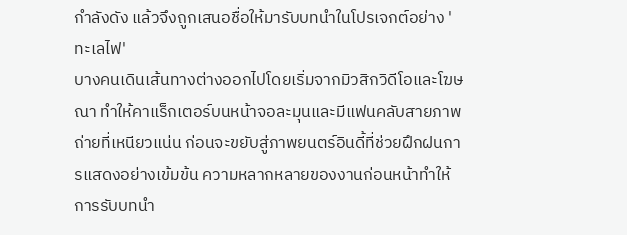กำลังดัง แล้วจึงถูกเสนอชื่อให้มารับบทนำในโปรเจกต์อย่าง 'ทะเลไฟ'
บางคนเดินเส้นทางต่างออกไปโดยเริ่มจากมิวสิกวิดีโอและโฆษณา ทำให้คาแร็กเตอร์บนหน้าจอละมุนและมีแฟนคลับสายภาพถ่ายที่เหนียวแน่น ก่อนจะขยับสู่ภาพยนตร์อินดี้ที่ช่วยฝึกฝนการแสดงอย่างเข้มข้น ความหลากหลายของงานก่อนหน้าทำให้การรับบทนำ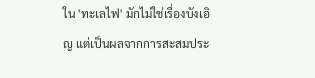ใน 'ทะเลไฟ' มักไม่ใช่เรื่องบังเอิญ แต่เป็นผลจากการสะสมประ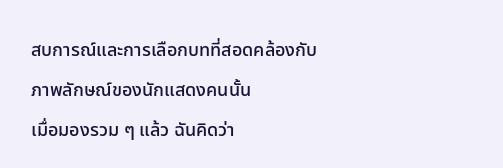สบการณ์และการเลือกบทที่สอดคล้องกับภาพลักษณ์ของนักแสดงคนนั้น
เมื่อมองรวม ๆ แล้ว ฉันคิดว่า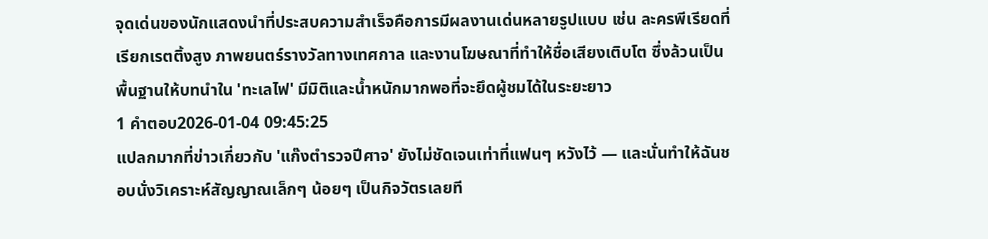จุดเด่นของนักแสดงนำที่ประสบความสำเร็จคือการมีผลงานเด่นหลายรูปแบบ เช่น ละครพีเรียดที่เรียกเรตติ้งสูง ภาพยนตร์รางวัลทางเทศกาล และงานโฆษณาที่ทำให้ชื่อเสียงเติบโต ซึ่งล้วนเป็นพื้นฐานให้บทนำใน 'ทะเลไฟ' มีมิติและน้ำหนักมากพอที่จะยึดผู้ชมได้ในระยะยาว
1 คำตอบ2026-01-04 09:45:25
แปลกมากที่ข่าวเกี่ยวกับ 'แก๊งตำรวจปีศาจ' ยังไม่ชัดเจนเท่าที่แฟนๆ หวังไว้ — และนั่นทำให้ฉันชอบนั่งวิเคราะห์สัญญาณเล็กๆ น้อยๆ เป็นกิจวัตรเลยที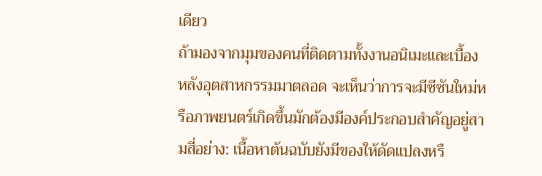เดียว
ถ้ามองจากมุมของคนที่ติดตามทั้งงานอนิเมะและเบื้องหลังอุตสาหกรรมมาตลอด จะเห็นว่าการจะมีซีซันใหม่หรือภาพยนตร์เกิดขึ้นมักต้องมีองค์ประกอบสำคัญอยู่สามสี่อย่าง: เนื้อหาต้นฉบับยังมีของให้ดัดแปลงหรื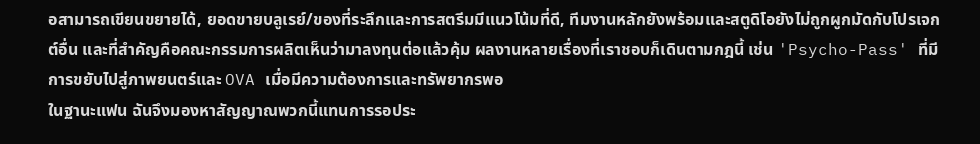อสามารถเขียนขยายได้, ยอดขายบลูเรย์/ของที่ระลึกและการสตรีมมีแนวโน้มที่ดี, ทีมงานหลักยังพร้อมและสตูดิโอยังไม่ถูกผูกมัดกับโปรเจกต์อื่น และที่สำคัญคือคณะกรรมการผลิตเห็นว่ามาลงทุนต่อแล้วคุ้ม ผลงานหลายเรื่องที่เราชอบก็เดินตามกฎนี้ เช่น 'Psycho-Pass' ที่มีการขยับไปสู่ภาพยนตร์และ OVA เมื่อมีความต้องการและทรัพยากรพอ
ในฐานะแฟน ฉันจึงมองหาสัญญาณพวกนี้แทนการรอประ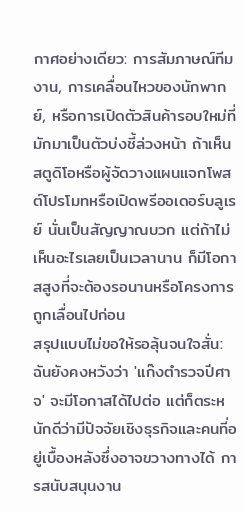กาศอย่างเดียว: การสัมภาษณ์ทีมงาน, การเคลื่อนไหวของนักพากย์, หรือการเปิดตัวสินค้ารอบใหม่ที่มักมาเป็นตัวบ่งชี้ล่วงหน้า ถ้าเห็นสตูดิโอหรือผู้จัดวางแผนแจกโพสต์โปรโมทหรือเปิดพรีออเดอร์บลูเรย์ นั่นเป็นสัญญาณบวก แต่ถ้าไม่เห็นอะไรเลยเป็นเวลานาน ก็มีโอกาสสูงที่จะต้องรอนานหรือโครงการถูกเลื่อนไปก่อน
สรุปแบบไม่ขอให้รอลุ้นจนใจสั่น: ฉันยังคงหวังว่า 'แก๊งตำรวจปีศาจ' จะมีโอกาสได้ไปต่อ แต่ก็ตระหนักดีว่ามีปัจจัยเชิงธุรกิจและคนที่อยู่เบื้องหลังซึ่งอาจขวางทางได้ การสนับสนุนงาน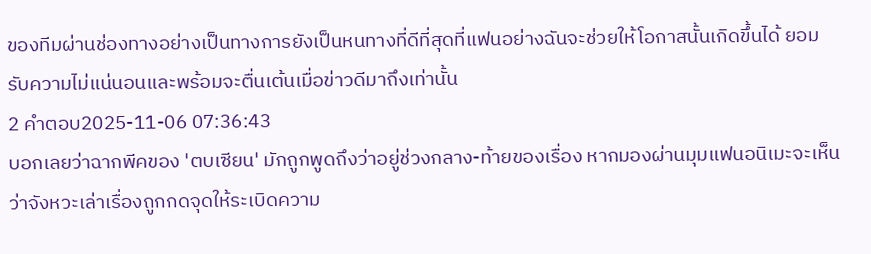ของทีมผ่านช่องทางอย่างเป็นทางการยังเป็นหนทางที่ดีที่สุดที่แฟนอย่างฉันจะช่วยให้โอกาสนั้นเกิดขึ้นได้ ยอมรับความไม่แน่นอนและพร้อมจะตื่นเต้นเมื่อข่าวดีมาถึงเท่านั้น
2 คำตอบ2025-11-06 07:36:43
บอกเลยว่าฉากพีคของ 'ตบเซียน' มักถูกพูดถึงว่าอยู่ช่วงกลาง-ท้ายของเรื่อง หากมองผ่านมุมแฟนอนิเมะจะเห็นว่าจังหวะเล่าเรื่องถูกกดจุดให้ระเบิดความ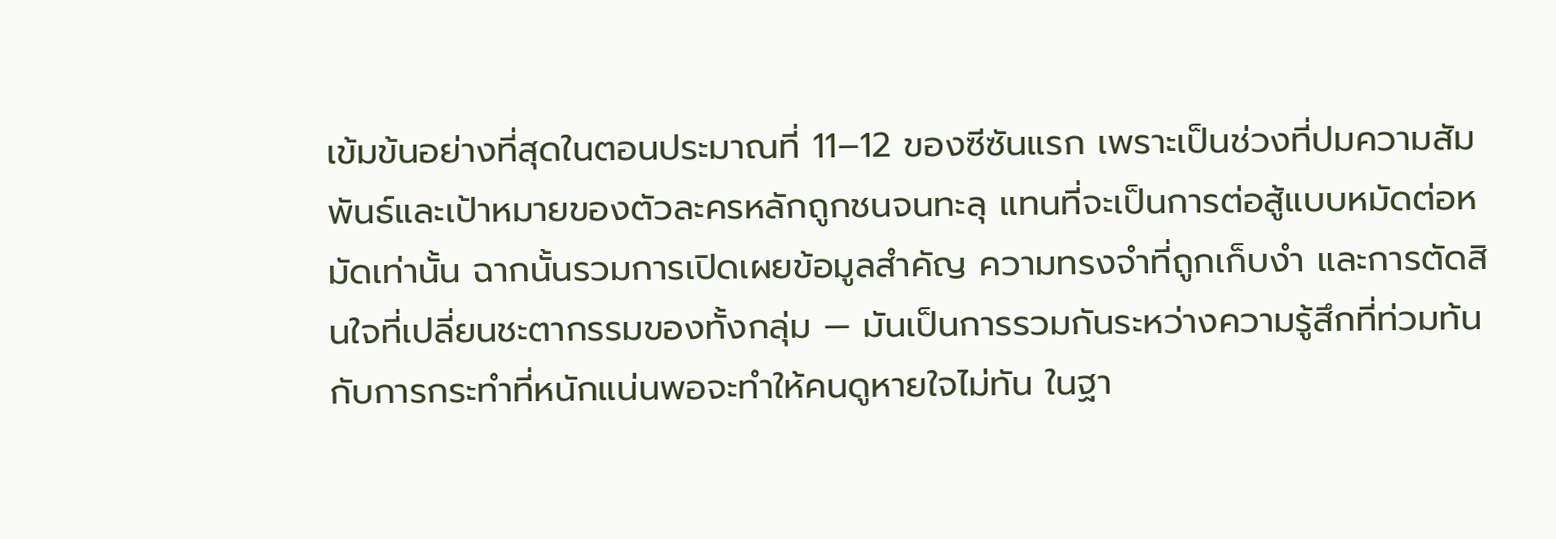เข้มข้นอย่างที่สุดในตอนประมาณที่ 11–12 ของซีซันแรก เพราะเป็นช่วงที่ปมความสัมพันธ์และเป้าหมายของตัวละครหลักถูกชนจนทะลุ แทนที่จะเป็นการต่อสู้แบบหมัดต่อหมัดเท่านั้น ฉากนั้นรวมการเปิดเผยข้อมูลสำคัญ ความทรงจำที่ถูกเก็บงำ และการตัดสินใจที่เปลี่ยนชะตากรรมของทั้งกลุ่ม — มันเป็นการรวมกันระหว่างความรู้สึกที่ท่วมท้นกับการกระทำที่หนักแน่นพอจะทำให้คนดูหายใจไม่ทัน ในฐา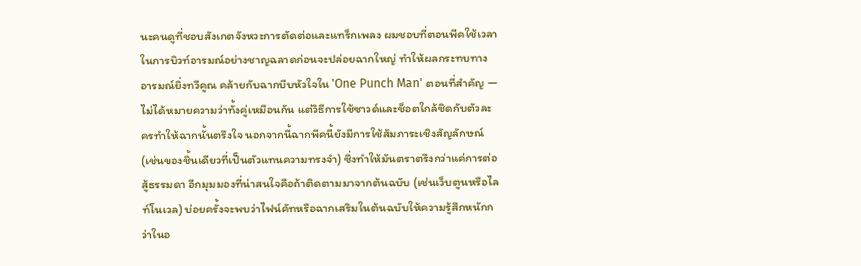นะคนดูที่ชอบสังเกตจังหวะการตัดต่อและแทร็กเพลง ผมชอบที่ตอนพีคใช้เวลาในการบิวท์อารมณ์อย่างชาญฉลาดก่อนจะปล่อยฉากใหญ่ ทำให้ผลกระทบทางอารมณ์ยิ่งทวีคูณ คล้ายกับฉากบีบหัวใจใน 'One Punch Man' ตอนที่สำคัญ — ไม่ได้หมายความว่าทั้งคู่เหมือนกัน แต่วิธีการใช้ซาวด์และช็อตใกล้ชิดกับตัวละครทำให้ฉากนั้นตรึงใจ นอกจากนี้ฉากพีคนี้ยังมีการใช้สัมภาระเชิงสัญลักษณ์ (เช่นของชิ้นเดียวที่เป็นตัวแทนความทรงจำ) ซึ่งทำให้มันตราตรึงกว่าแค่การต่อสู้ธรรมดา อีกมุมมองที่น่าสนใจคือถ้าติดตามมาจากต้นฉบับ (เช่นเว็บตูนหรือไลท์โนเวล) บ่อยครั้งจะพบว่าไฟน์คัทหรือฉากเสริมในต้นฉบับให้ความรู้สึกหนักกว่าในอ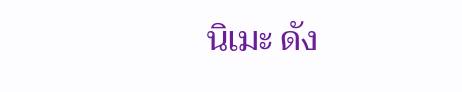นิเมะ ดัง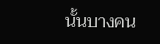นั้นบางคน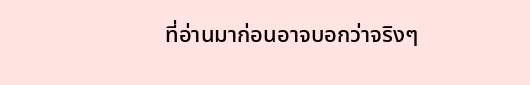ที่อ่านมาก่อนอาจบอกว่าจริงๆ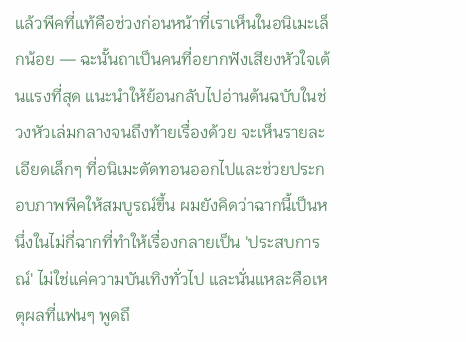แล้วพีคที่แท้คือช่วงก่อนหน้าที่เราเห็นในอนิเมะเล็กน้อย — ฉะนั้นถาเป็นคนที่อยากฟังเสียงหัวใจเต้นแรงที่สุด แนะนำให้ย้อนกลับไปอ่านต้นฉบับในช่วงหัวเล่มกลางจนถึงท้ายเรื่องด้วย จะเห็นรายละเอียดเล็กๆ ที่อนิเมะตัดทอนออกไปและช่วยประกอบภาพพีคให้สมบูรณ์ขึ้น ผมยังคิดว่าฉากนี้เป็นหนึ่งในไม่กี่ฉากที่ทำให้เรื่องกลายเป็น 'ประสบการณ์' ไม่ใช่แค่ความบันเทิงทั่วไป และนั่นแหละคือเหตุผลที่แฟนๆ พูดถึ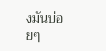งมันบ่อยๆ